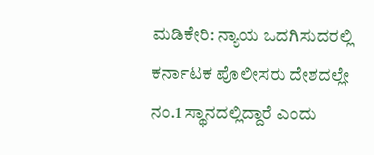ಮಡಿಕೇರಿ: ನ್ಯಾಯ ಒದಗಿಸುದರಲ್ಲಿ ಕರ್ನಾಟಕ ಪೊಲೀಸರು ದೇಶದಲ್ಲೇ ನಂ.1 ಸ್ಥಾನದಲ್ಲಿದ್ದಾರೆ ಎಂದು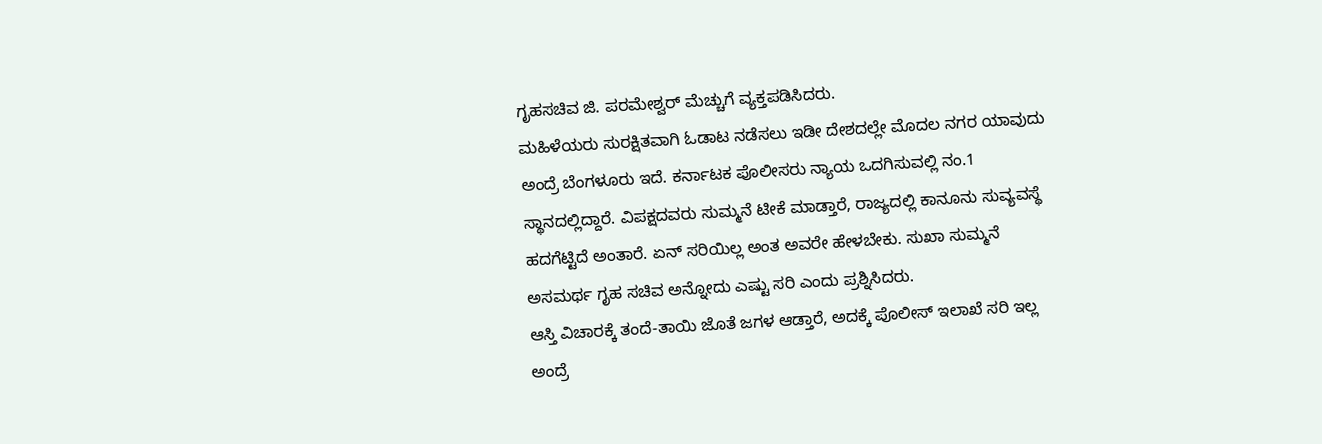ಗೃಹಸಚಿವ ಜಿ. ಪರಮೇಶ್ವರ್ ಮೆಚ್ಚುಗೆ ವ್ಯಕ್ತಪಡಿಸಿದರು.
ಮಹಿಳೆಯರು ಸುರಕ್ಷಿತವಾಗಿ ಓಡಾಟ ನಡೆಸಲು ಇಡೀ ದೇಶದಲ್ಲೇ ಮೊದಲ ನಗರ ಯಾವುದು ಅಂದ್ರೆ ಬೆಂಗಳೂರು ಇದೆ. ಕರ್ನಾಟಕ ಪೊಲೀಸರು ನ್ಯಾಯ ಒದಗಿಸುವಲ್ಲಿ ನಂ.1 ಸ್ಥಾನದಲ್ಲಿದ್ದಾರೆ. ವಿಪಕ್ಷದವರು ಸುಮ್ಮನೆ ಟೀಕೆ ಮಾಡ್ತಾರೆ, ರಾಜ್ಯದಲ್ಲಿ ಕಾನೂನು ಸುವ್ಯವಸ್ಥೆ ಹದಗೆಟ್ಟಿದೆ ಅಂತಾರೆ. ಏನ್ ಸರಿಯಿಲ್ಲ ಅಂತ ಅವರೇ ಹೇಳಬೇಕು. ಸುಖಾ ಸುಮ್ಮನೆ ಅಸಮರ್ಥ ಗೃಹ ಸಚಿವ ಅನ್ನೋದು ಎಷ್ಟು ಸರಿ ಎಂದು ಪ್ರಶ್ನಿಸಿದರು.
ಆಸ್ತಿ ವಿಚಾರಕ್ಕೆ ತಂದೆ-ತಾಯಿ ಜೊತೆ ಜಗಳ ಆಡ್ತಾರೆ, ಅದಕ್ಕೆ ಪೊಲೀಸ್ ಇಲಾಖೆ ಸರಿ ಇಲ್ಲ ಅಂದ್ರೆ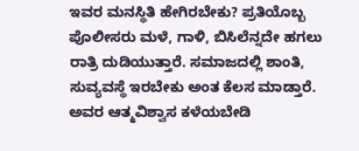ಇವರ ಮನಸ್ಥಿತಿ ಹೇಗಿರಬೇಕು? ಪ್ರತಿಯೊಬ್ಬ ಪೊಲೀಸರು ಮಳೆ, ಗಾಳಿ, ಬಿಸಿಲೆನ್ನದೇ ಹಗಲು ರಾತ್ರಿ ದುಡಿಯುತ್ತಾರೆ. ಸಮಾಜದಲ್ಲಿ ಶಾಂತಿ, ಸುವ್ಯವಸ್ಥೆ ಇರಬೇಕು ಅಂತ ಕೆಲಸ ಮಾಡ್ತಾರೆ. ಅವರ ಆತ್ಮವಿಶ್ವಾಸ ಕಳೆಯಬೇಡಿ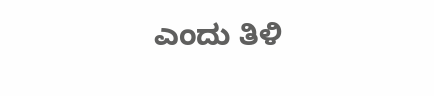ಎಂದು ತಿಳಿ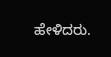ಹೇಳಿದರು.